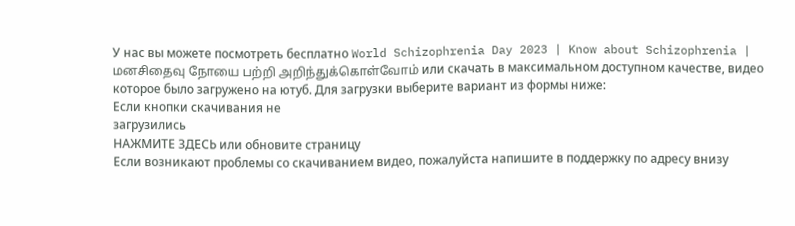У нас вы можете посмотреть бесплатно World Schizophrenia Day 2023 | Know about Schizophrenia | மனசிதைவு நோயை பற்றி அறிந்துக்கொள்வோம் или скачать в максимальном доступном качестве, видео которое было загружено на ютуб. Для загрузки выберите вариант из формы ниже:
Если кнопки скачивания не
загрузились
НАЖМИТЕ ЗДЕСЬ или обновите страницу
Если возникают проблемы со скачиванием видео, пожалуйста напишите в поддержку по адресу внизу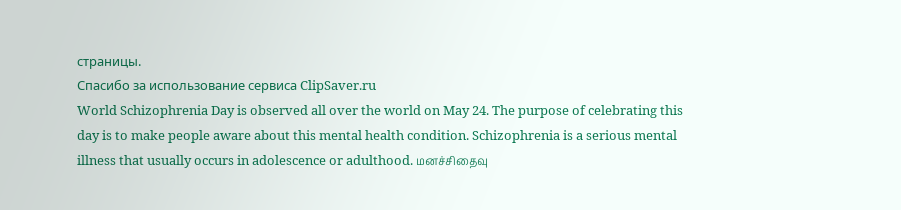страницы.
Спасибо за использование сервиса ClipSaver.ru
World Schizophrenia Day is observed all over the world on May 24. The purpose of celebrating this day is to make people aware about this mental health condition. Schizophrenia is a serious mental illness that usually occurs in adolescence or adulthood. மனச்சிதைவு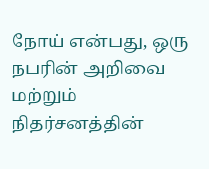நோய் என்பது, ஒரு நபரின் அறிவை மற்றும் நிதர்சனத்தின்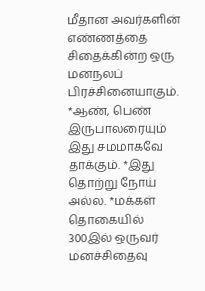மீதான அவர்களின் எண்ணத்தை சிதைக்கின்ற ஒரு மனநலப் பிரச்சினையாகும். *ஆண், பெண் இருபாலரையும் இது சமமாகவே தாக்கும். *இது தொற்று நோய் அல்ல. *மக்கள் தொகையில் 300இல் ஒருவர் மனச்சிதைவு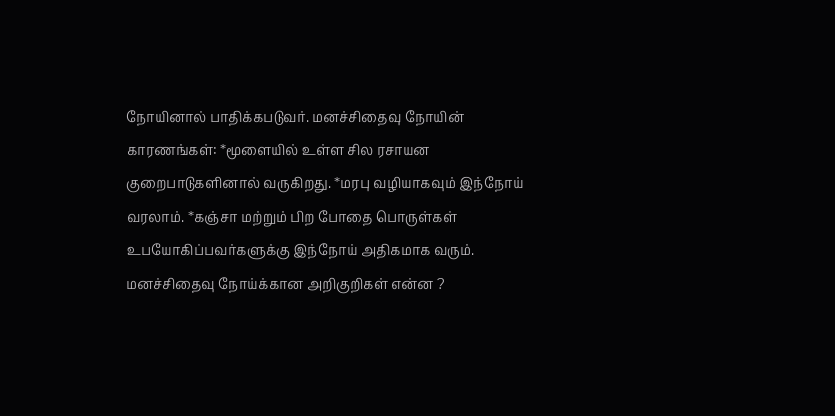நோயினால் பாதிக்கபடுவர். மனச்சிதைவு நோயின் காரணங்கள்: *மூளையில் உள்ள சில ரசாயன குறைபாடுகளினால் வருகிறது. *மரபு வழியாகவும் இந்நோய் வரலாம். *கஞ்சா மற்றும் பிற போதை பொருள்கள் உபயோகிப்பவர்களுக்கு இந்நோய் அதிகமாக வரும். மனச்சிதைவு நோய்க்கான அறிகுறிகள் என்ன ?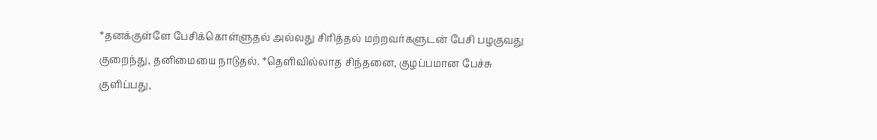*தனக்குள்ளே பேசிக்கொள்ளுதல் அல்லது சிரித்தல் மற்றவர்களுடன் பேசி பழகுவது குறைந்து, தனிமையை நாடுதல். *தெளிவில்லாத சிந்தனை, குழப்பமான பேச்சு குளிப்பது,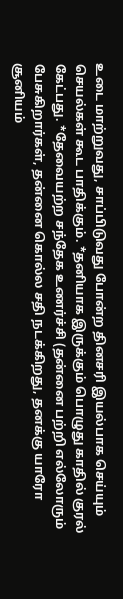உடை மாற்றுவது, சாப்பிடுவது போன்ற தினசரி இயல்பாக செய்யும் செயல்கள் கூட பாதிக்கும். *தனியாக இருக்கும் பொழுது காதில் குரல் கேட்பது. *தேவையற்ற சந்தேக உணர்ச்சி (தன்னை பற்றி எல்லோரும் பேசுகிறார்கள், தன்னை கொல்ல சதி நடக்கிறது, தனக்கு யாரோ சூனியம்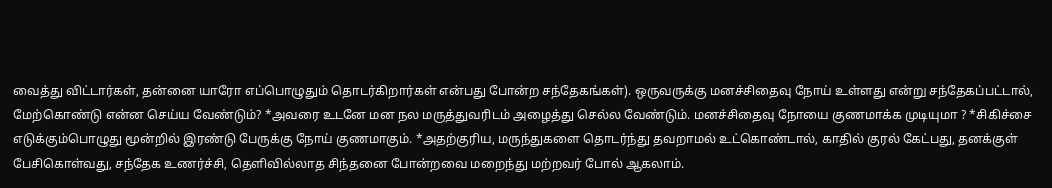வைத்து விட்டார்கள், தன்னை யாரோ எப்பொழுதும் தொடர்கிறார்கள் என்பது போன்ற சந்தேகங்கள்). ஒருவருக்கு மனச்சிதைவு நோய் உள்ளது என்று சந்தேகப்பட்டால், மேற்கொண்டு என்ன செய்ய வேண்டும்? *அவரை உடனே மன நல மருத்துவரிடம் அழைத்து செல்ல வேண்டும். மனச்சிதைவு நோயை குணமாக்க முடியுமா ? *சிகிச்சை எடுக்கும்பொழுது மூன்றில் இரண்டு பேருக்கு நோய் குணமாகும். *அதற்குரிய, மருந்துகளை தொடர்ந்து தவறாமல் உட்கொண்டால், காதில் குரல் கேட்பது, தனக்குள் பேசிகொள்வது, சந்தேக உணர்ச்சி, தெளிவில்லாத சிந்தனை போன்றவை மறைந்து மற்றவர் போல் ஆகலாம்.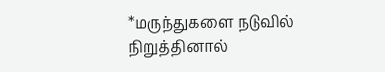*மருந்துகளை நடுவில் நிறுத்தினால்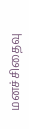மனச்சிதைவு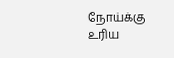நோய்க்கு உரிய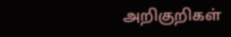அறிகுறிகள்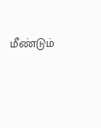மீண்டும்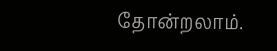தோன்றலாம்.